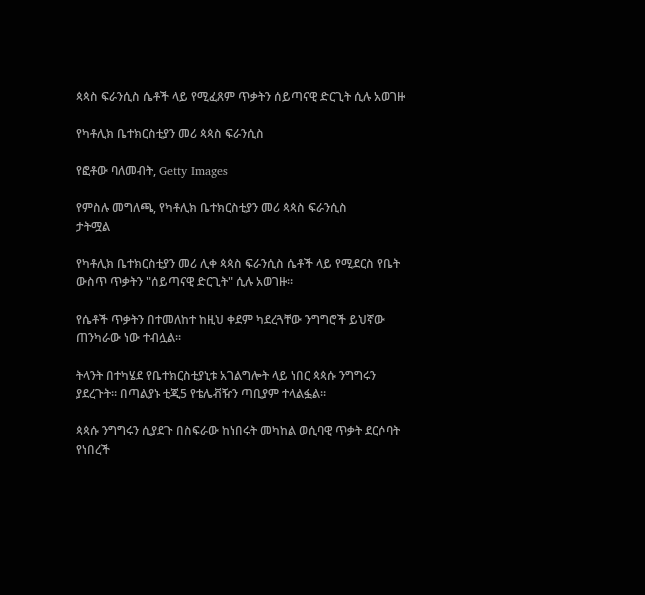ጳጳስ ፍራንሲስ ሴቶች ላይ የሚፈጸም ጥቃትን ሰይጣናዊ ድርጊት ሲሉ አወገዙ

የካቶሊክ ቤተክርስቲያን መሪ ጳጳስ ፍራንሲስ

የፎቶው ባለመብት, Getty Images

የምስሉ መግለጫ, የካቶሊክ ቤተክርስቲያን መሪ ጳጳስ ፍራንሲስ
ታትሟል

የካቶሊክ ቤተክርስቲያን መሪ ሊቀ ጳጳስ ፍራንሲስ ሴቶች ላይ የሚደርስ የቤት ውስጥ ጥቃትን "ሰይጣናዊ ድርጊት" ሲሉ አወገዙ።

የሴቶች ጥቃትን በተመለከተ ከዚህ ቀደም ካደረጓቸው ንግግሮች ይህኛው ጠንካራው ነው ተብሏል።

ትላንት በተካሄደ የቤተክርስቲያኒቱ አገልግሎት ላይ ነበር ጳጳሱ ንግግሩን ያደረጉት። በጣልያኑ ቲጂ5 የቴሌቭዥን ጣቢያም ተላልፏል።

ጳጳሱ ንግግሩን ሲያደጉ በስፍራው ከነበሩት መካከል ወሲባዊ ጥቃት ደርሶባት የነበረች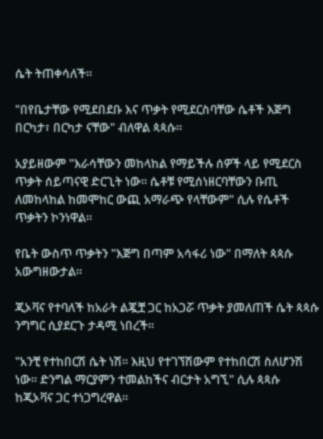ሴት ትጠቀሳለች።

"በየቤታቸው የሚደበደቡ እና ጥቃት የሚደርስባቸው ሴቶች እጅግ በርካታ፣ በርካታ ናቸው" ብለዋል ጳጳሱ።

አያይዘውም "እራሳቸውን መከላከል የማይችሉ ሰዎች ላይ የሚደርስ ጥቃት ሰይጣናዊ ድርጊት ነው። ሴቶቹ የሚሰነዘርባቸውን ቡጢ ለመከላከል ከመሞከር ውጪ አማራጭ የላቸውም" ሲሉ የሴቶች ጥቃትን ኮንነዋል።

የቤት ውስጥ ጥቃትን "እጅግ በጣም አሳፋሪ ነው" በማለት ጳጳሱ አውግዘውታል።

ጂኦቫና የተባለች ከአራት ልጇቿ ጋር ከአጋሯ ጥቃት ያመለጠች ሴት ጳጳሱ ንግግር ሲያደርጉ ታዳሚ ነበረች።

"አንቺ የተከበርሽ ሴት ነሽ። እዚህ የተገኘሽውም የተከበርሽ ስለሆንሽ ነው። ድንግል ማርያምን ተመልከችና ብርታት አግኚ" ሲሉ ጳጳሱ ከጂኦቫና ጋር ተነጋግረዋል።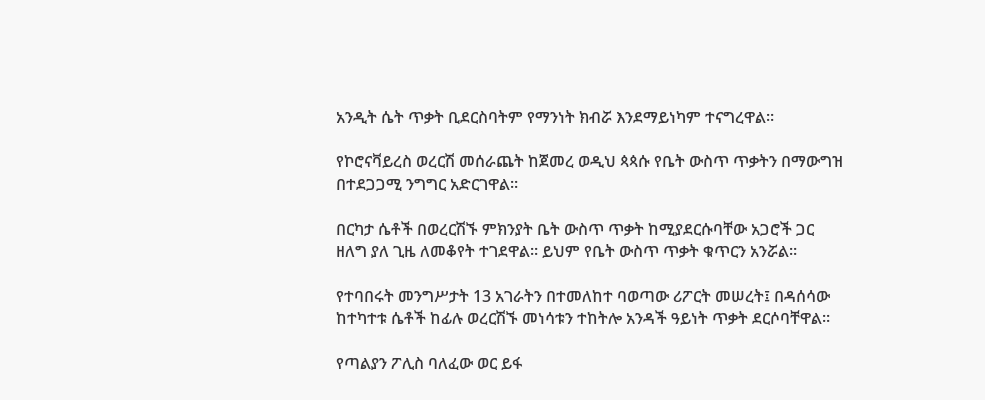አንዲት ሴት ጥቃት ቢደርስባትም የማንነት ክብሯ እንደማይነካም ተናግረዋል።

የኮሮናቫይረስ ወረርሽ መሰራጨት ከጀመረ ወዲህ ጳጳሱ የቤት ውስጥ ጥቃትን በማውግዝ በተደጋጋሚ ንግግር አድርገዋል።

በርካታ ሴቶች በወረርሽኙ ምክንያት ቤት ውስጥ ጥቃት ከሚያደርሱባቸው አጋሮች ጋር ዘለግ ያለ ጊዜ ለመቆየት ተገደዋል። ይህም የቤት ውስጥ ጥቃት ቁጥርን አንሯል።

የተባበሩት መንግሥታት 13 አገራትን በተመለከተ ባወጣው ሪፖርት መሠረት፤ በዳሰሳው ከተካተቱ ሴቶች ከፊሉ ወረርሽኙ መነሳቱን ተከትሎ አንዳች ዓይነት ጥቃት ደርሶባቸዋል።

የጣልያን ፖሊስ ባለፈው ወር ይፋ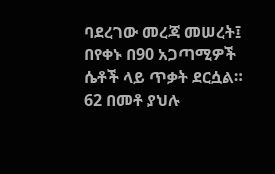ባደረገው መረጃ መሠረት፤ በየቀኑ በ90 አጋጣሚዎች ሴቶች ላይ ጥቃት ደርሷል። 62 በመቶ ያህሉ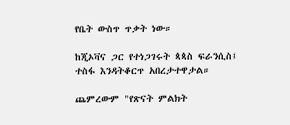የቤት ውስጥ ጥቃት ነው።

ከጂኦቫና ጋር የተነጋገሩት ጳጳስ ፍራንሲስ፤ ተስፋ እንዳትቆርጥ አበረታተዋታል።

ጨምረውም "የጽናት ምልክት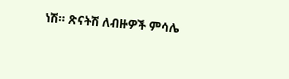ነሽ። ጽናትሽ ለብዙዎች ምሳሌ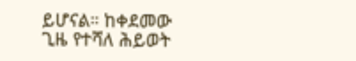ይሆናል። ከቀደመው ጊዜ የተሻለ ሕይወት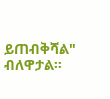ይጠብቅሻል" ብለዋታል።